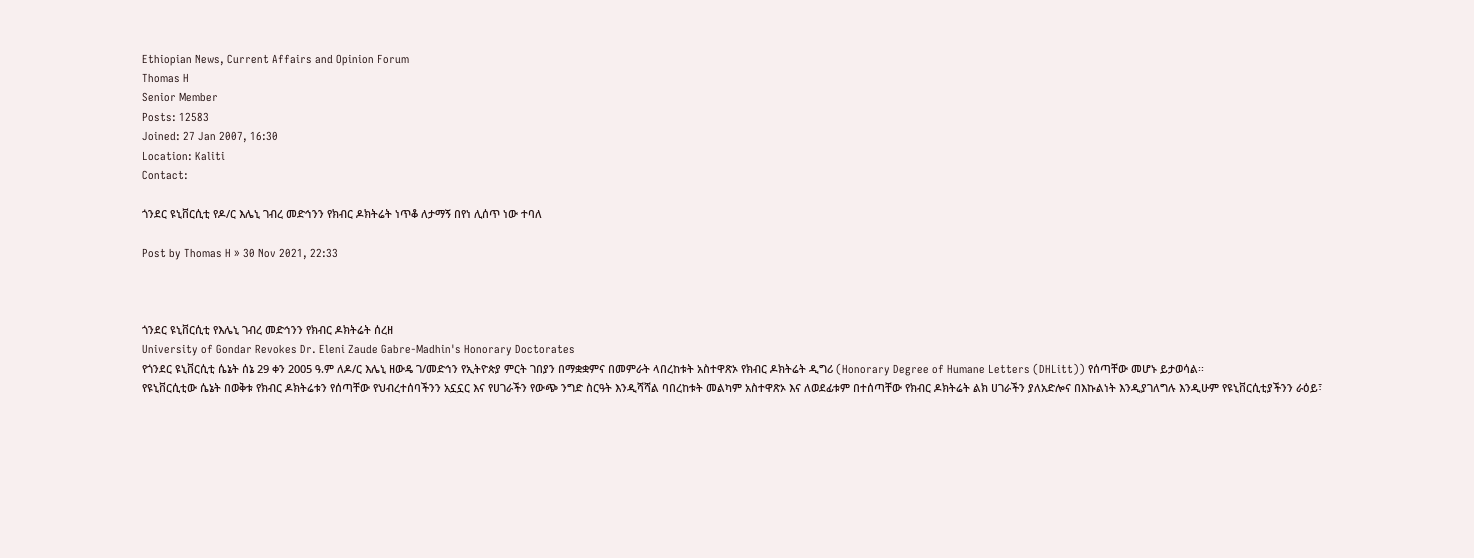Ethiopian News, Current Affairs and Opinion Forum
Thomas H
Senior Member
Posts: 12583
Joined: 27 Jan 2007, 16:30
Location: Kaliti
Contact:

ጎንደር ዩኒቨርሲቲ የዶ/ር እሌኒ ገብረ መድኅንን የክብር ዶክትሬት ነጥቆ ለታማኝ በየነ ሊሰጥ ነው ተባለ

Post by Thomas H » 30 Nov 2021, 22:33



ጎንደር ዩኒቨርሲቲ የእሌኒ ገብረ መድኅንን የክብር ዶክትሬት ሰረዘ
University of Gondar Revokes Dr. Eleni Zaude Gabre-Madhin's Honorary Doctorates
የጎንደር ዩኒቨርሲቲ ሴኔት ሰኔ 29 ቀን 2005 ዓ.ም ለዶ/ር እሌኒ ዘውዴ ገ/መድኅን የኢትዮጵያ ምርት ገበያን በማቋቋምና በመምራት ላበረከቱት አስተዋጽኦ የክብር ዶክትሬት ዲግሪ (Honorary Degree of Humane Letters (DHLitt)) የሰጣቸው መሆኑ ይታወሳል፡፡
የዩኒቨርሲቲው ሴኔት በወቅቱ የክብር ዶክትሬቱን የሰጣቸው የህብረተሰባችንን አኗኗር እና የሀገራችን የውጭ ንግድ ስርዓት እንዲሻሻል ባበረከቱት መልካም አስተዋጽኦ እና ለወደፊቱም በተሰጣቸው የክብር ዶክትሬት ልክ ሀገራችን ያለአድሎና በእኩልነት እንዲያገለግሉ እንዲሁም የዩኒቨርሲቲያችንን ራዕይ፣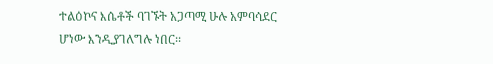ተልዕኮና እሴቶች ባገኙት አጋጣሚ ሁሉ አምባሳደር ሆነው እንዲያገለግሉ ነበር፡፡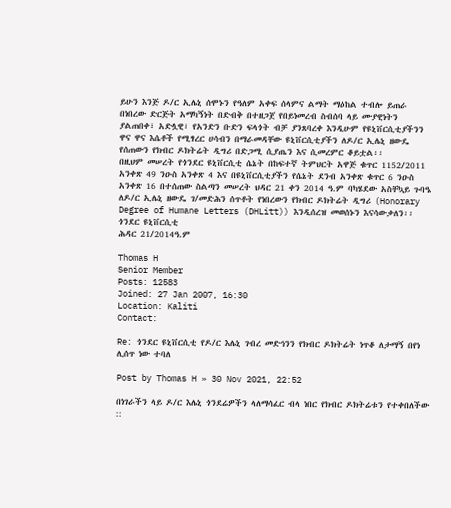ይሁን እንጅ ዶ/ር ኢሌኒ ሰሞኑን የዓለም አቀፍ ሰላምና ልማት ማዕከል ተብሎ ይጠራ በነበረው ድርጅት አማካኝነት በድብቅ በተዘጋጀ የበይነመረብ ስብሰባ ላይ ሙያዊነትን ያልጠበቀ፣ አድሏዊ፣ የአንድን ቡድን ፍላጎት ብቻ ያንጸባረቀ እንዲሁም የዩኒቨርሲቲያችንን ዋና ዋና እሴቶች የሚፃረር ሀሳብን በማራመዳቸው ዩኒቨርሲቲያችን ለዶ/ር ኢሌኒ ዘውዴ የሰጠውን የክብር ዶክትሬት ዲግሪ በድጋሚ ሲያጤን እና ሲመረምር ቆይቷል፡፡
በዚህም መሠረት የጎንደር ዩኒቨርሲቲ ሴኔት በከፍተኛ ትምህርት አዋጅ ቁጥር 1152/2011 አንቀጽ 49 ንዑስ አንቀጽ 4 እና በዩኒቨርሲቲያችን የሴኔት ደንብ አንቀጽ ቁጥር 6 ንዑስ አንቀጽ 16 በተሰጠው ስልጣን መሠረት ህዳር 21 ቀን 2014 ዓ.ም ባካሄደው አስቸኳይ ጉባዔ ለዶ/ር ኢሌኒ ዘውዴ ገ/መድሕን ሰጥቶት የነበረውን የክብር ዶክትሬት ዲግሪ (Honorary Degree of Humane Letters (DHLitt)) እንዲሰረዝ መወሰኑን እናሳውቃለን፡፡
ጎንደር ዩኒቨርሲቲ
ሕዳር 21/2014ዓ.ም

Thomas H
Senior Member
Posts: 12583
Joined: 27 Jan 2007, 16:30
Location: Kaliti
Contact:

Re: ጎንደር ዩኒቨርሲቲ የዶ/ር እሌኒ ገብረ መድኅንን የክብር ዶክትሬት ነጥቆ ለታማኝ በየነ ሊሰጥ ነው ተባለ

Post by Thomas H » 30 Nov 2021, 22:52

በነገራችን ላይ ዶ/ር እሌኒ ጎንደሬዎችን ላለማሳፈር ብላ ነበር የክብር ዶክትሬቱን የተቀበለችው ::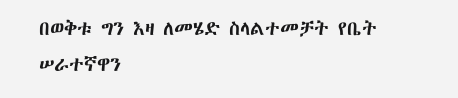በወቅቱ ግን እዛ ለመሄድ ስላልተመቻት የቤት ሠራተኛዋን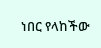ነበር የላከችው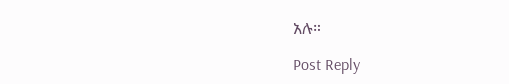አሉ።

Post Reply